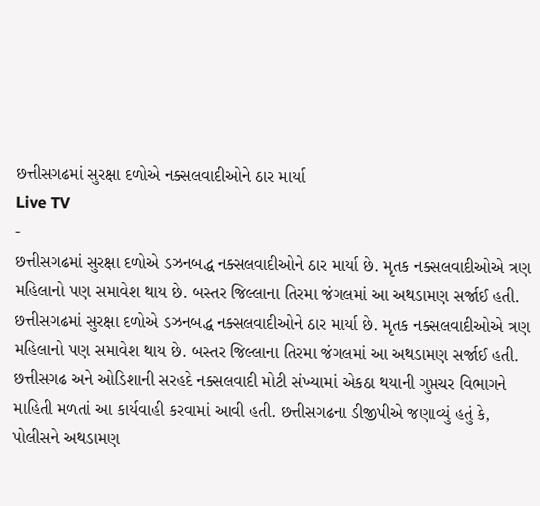છત્તીસગઢમાં સુરક્ષા દળોએ નક્સલવાદીઓને ઠાર માર્યા
Live TV
-
છત્તીસગઢમાં સુરક્ષા દળોએ ડઝનબદ્ધ નક્સલવાદીઓને ઠાર માર્યા છે. મૃતક નક્સલવાદીઓએ ત્રણ મહિલાનો પણ સમાવેશ થાય છે. બસ્તર જિલ્લાના તિરમા જંગલમાં આ અથડામણ સર્જાઈ હતી.
છત્તીસગઢમાં સુરક્ષા દળોએ ડઝનબદ્ધ નક્સલવાદીઓને ઠાર માર્યા છે. મૃતક નક્સલવાદીઓએ ત્રણ મહિલાનો પણ સમાવેશ થાય છે. બસ્તર જિલ્લાના તિરમા જંગલમાં આ અથડામણ સર્જાઈ હતી. છત્તીસગઢ અને ઓડિશાની સરહદે નક્સલવાદી મોટી સંખ્યામાં એકઠા થયાની ગુપ્તચર વિભાગને માહિતી મળતાં આ કાર્યવાહી કરવામાં આવી હતી. છત્તીસગઢના ડીજીપીએ જણાવ્યું હતું કે, પોલીસને અથડામણ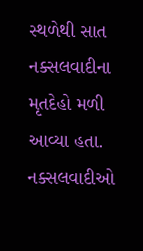સ્થળેથી સાત નક્સલવાદીના મૃતદેહો મળી આવ્યા હતા. નક્સલવાદીઓ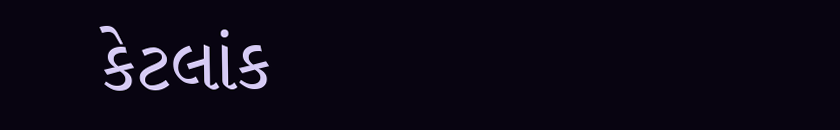કેટલાંક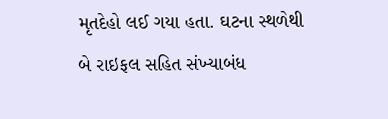મૃતદેહો લઈ ગયા હતા. ઘટના સ્થળેથી બે રાઇફલ સહિત સંખ્યાબંધ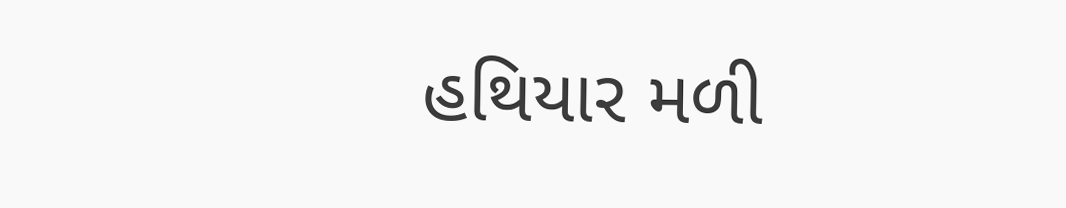હથિયાર મળી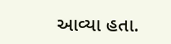આવ્યા હતા.